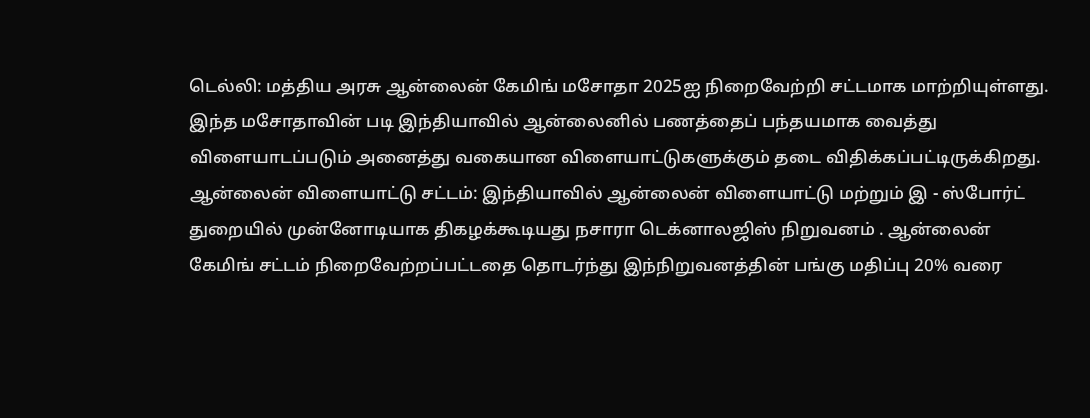டெல்லி: மத்திய அரசு ஆன்லைன் கேமிங் மசோதா 2025ஐ நிறைவேற்றி சட்டமாக மாற்றியுள்ளது. இந்த மசோதாவின் படி இந்தியாவில் ஆன்லைனில் பணத்தைப் பந்தயமாக வைத்து விளையாடப்படும் அனைத்து வகையான விளையாட்டுகளுக்கும் தடை விதிக்கப்பட்டிருக்கிறது.
ஆன்லைன் விளையாட்டு சட்டம்: இந்தியாவில் ஆன்லைன் விளையாட்டு மற்றும் இ - ஸ்போர்ட் துறையில் முன்னோடியாக திகழக்கூடியது நசாரா டெக்னாலஜிஸ் நிறுவனம் . ஆன்லைன் கேமிங் சட்டம் நிறைவேற்றப்பட்டதை தொடர்ந்து இந்நிறுவனத்தின் பங்கு மதிப்பு 20% வரை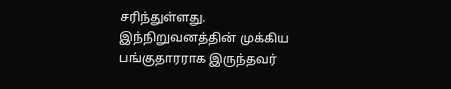சரிந்துள்ளது. இந்நிறுவனத்தின் முக்கிய பங்குதாரராக இருந்தவர்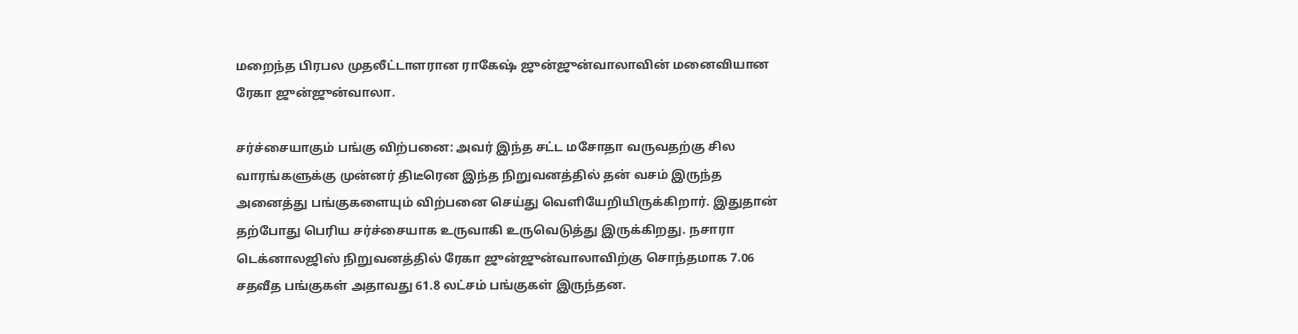மறைந்த பிரபல முதலீட்டாளரான ராகேஷ் ஜுன்ஜுன்வாலாவின் மனைவியான ரேகா ஜுன்ஜுன்வாலா.

சர்ச்சையாகும் பங்கு விற்பனை: அவர் இந்த சட்ட மசோதா வருவதற்கு சில வாரங்களுக்கு முன்னர் திடீரென இந்த நிறுவனத்தில் தன் வசம் இருந்த அனைத்து பங்குகளையும் விற்பனை செய்து வெளியேறியிருக்கிறார். இதுதான் தற்போது பெரிய சர்ச்சையாக உருவாகி உருவெடுத்து இருக்கிறது. நசாரா டெக்னாலஜிஸ் நிறுவனத்தில் ரேகா ஜுன்ஜுன்வாலாவிற்கு சொந்தமாக 7.06 சதவீத பங்குகள் அதாவது 61.8 லட்சம் பங்குகள் இருந்தன.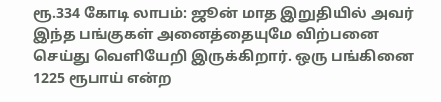ரூ.334 கோடி லாபம்: ஜூன் மாத இறுதியில் அவர் இந்த பங்குகள் அனைத்தையுமே விற்பனை செய்து வெளியேறி இருக்கிறார். ஒரு பங்கினை 1225 ரூபாய் என்ற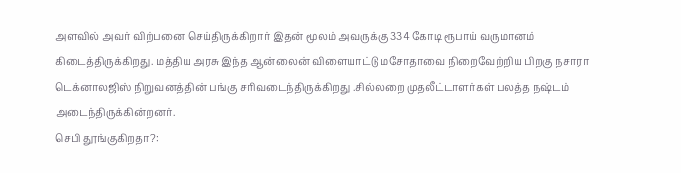அளவில் அவர் விற்பனை செய்திருக்கிறார் இதன் மூலம் அவருக்கு 334 கோடி ரூபாய் வருமானம் கிடைத்திருக்கிறது. மத்திய அரசு இந்த ஆன்லைன் விளையாட்டு மசோதாவை நிறைவேற்றிய பிறகு நசாரா டெக்னாலஜிஸ் நிறுவனத்தின் பங்கு சரிவடைந்திருக்கிறது .சில்லறை முதலீட்டாளர்கள் பலத்த நஷ்டம் அடைந்திருக்கின்றனர்.
செபி தூங்குகிறதா?: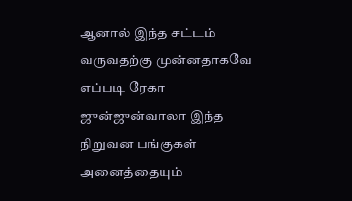ஆனால் இந்த சட்டம் வருவதற்கு முன்னதாகவே எப்படி ரேகா ஜுன்ஜுன்வாலா இந்த நிறுவன பங்குகள் அனைத்தையும்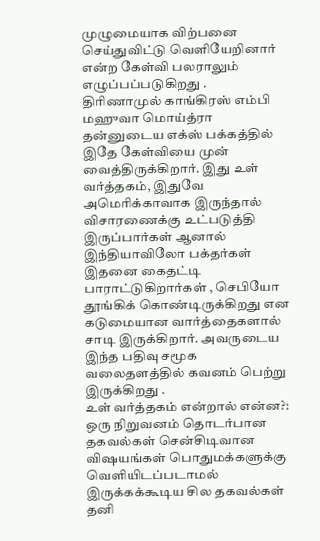முழுமையாக விற்பனை செய்துவிட்டு வெளியேறினார் என்ற கேள்வி பலராலும் எழுப்பப்படுகிறது . திரிணாமுல் காங்கிரஸ் எம்பி மஹுவா மொய்த்ரா தன்னுடைய எக்ஸ் பக்கத்தில் இதே கேள்வியை முன் வைத்திருக்கிறார். இது உள் வர்த்தகம், இதுவே அமெரிக்காவாக இருந்தால் விசாரணைக்கு உட்படுத்தி இருப்பார்கள் ஆனால் இந்தியாவிலோ பக்தர்கள் இதனை கைதட்டி பாராட்டுகிறார்கள் , செபியோ தூங்கிக் கொண்டிருக்கிறது என கடுமையான வார்த்தைகளால் சாடி இருக்கிறார். அவருடைய இந்த பதிவு சமூக வலைதளத்தில் கவனம் பெற்று இருக்கிறது .
உள் வர்த்தகம் என்றால் என்ன?: ஒரு நிறுவனம் தொடர்பான தகவல்கள் சென்சிடிவான விஷயங்கள் பொதுமக்களுக்கு வெளியிடப்படாமல் இருக்கக்கூடிய சில தகவல்கள் தனி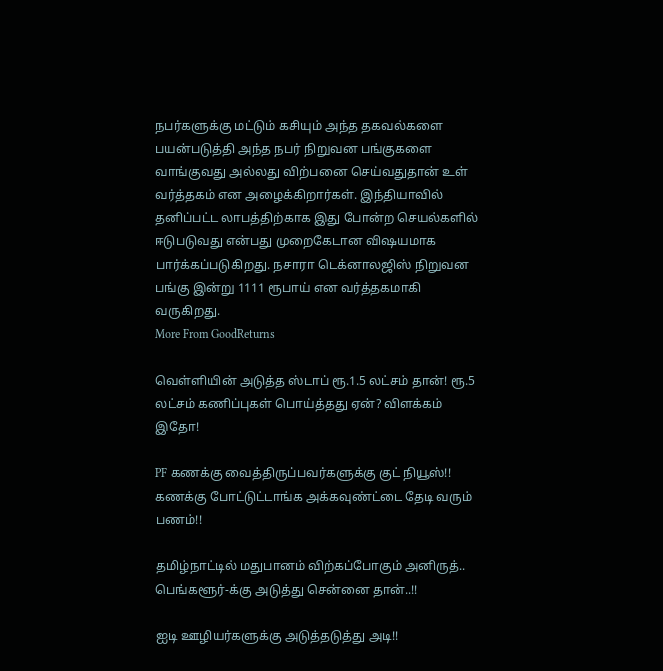நபர்களுக்கு மட்டும் கசியும் அந்த தகவல்களை பயன்படுத்தி அந்த நபர் நிறுவன பங்குகளை வாங்குவது அல்லது விற்பனை செய்வதுதான் உள் வர்த்தகம் என அழைக்கிறார்கள். இந்தியாவில் தனிப்பட்ட லாபத்திற்காக இது போன்ற செயல்களில் ஈடுபடுவது என்பது முறைகேடான விஷயமாக பார்க்கப்படுகிறது. நசாரா டெக்னாலஜிஸ் நிறுவன பங்கு இன்று 1111 ரூபாய் என வர்த்தகமாகி வருகிறது.
More From GoodReturns

வெள்ளியின் அடுத்த ஸ்டாப் ரூ.1.5 லட்சம் தான்! ரூ.5 லட்சம் கணிப்புகள் பொய்த்தது ஏன்? விளக்கம் இதோ!

PF கணக்கு வைத்திருப்பவர்களுக்கு குட் நியூஸ்!! கணக்கு போட்டுட்டாங்க அக்கவுண்ட்டை தேடி வரும் பணம்!!

தமிழ்நாட்டில் மதுபானம் விற்கப்போகும் அனிருத்.. பெங்களூர்-க்கு அடுத்து சென்னை தான்..!!

ஐடி ஊழியர்களுக்கு அடுத்தடுத்து அடி!!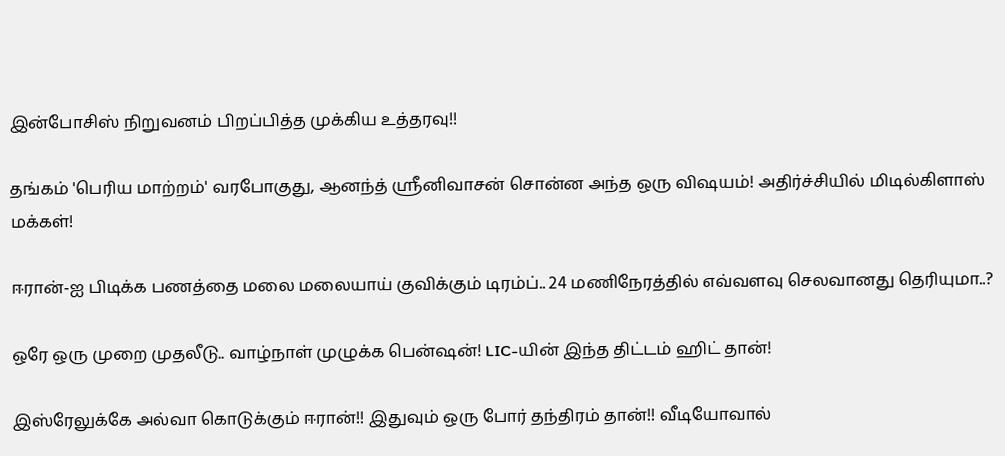இன்போசிஸ் நிறுவனம் பிறப்பித்த முக்கிய உத்தரவு!!

தங்கம் 'பெரிய மாற்றம்' வரபோகுது, ஆனந்த் ஸ்ரீனிவாசன் சொன்ன அந்த ஒரு விஷயம்! அதிர்ச்சியில் மிடில்கிளாஸ் மக்கள்!

ஈரான்-ஐ பிடிக்க பணத்தை மலை மலையாய் குவிக்கும் டிரம்ப்.. 24 மணிநேரத்தில் எவ்வளவு செலவானது தெரியுமா..?

ஒரே ஒரு முறை முதலீடு.. வாழ்நாள் முழுக்க பென்ஷன்! LIC-யின் இந்த திட்டம் ஹிட் தான்!

இஸ்ரேலுக்கே அல்வா கொடுக்கும் ஈரான்!! இதுவும் ஒரு போர் தந்திரம் தான்!! வீடியோவால்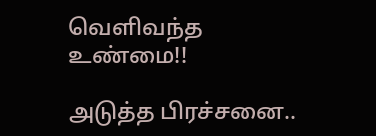வெளிவந்த உண்மை!!

அடுத்த பிரச்சனை..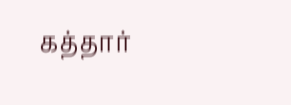கத்தார்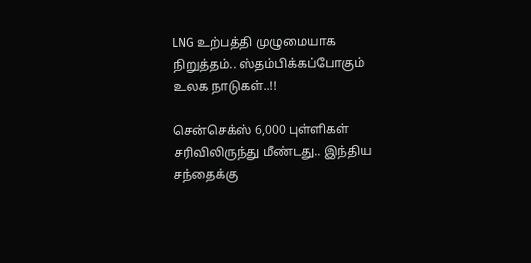LNG உற்பத்தி முழுமையாக நிறுத்தம்.. ஸ்தம்பிக்கப்போகும் உலக நாடுகள்..!!

சென்செக்ஸ் 6,000 புள்ளிகள் சரிவிலிருந்து மீண்டது.. இந்திய சந்தைக்கு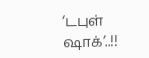‘டபுள் ஷாக்’..!!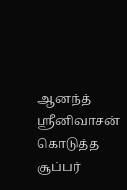ஆனந்த் ஸ்ரீனிவாசன் கொடுத்த சூப்பர்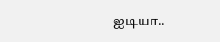ஐடியா..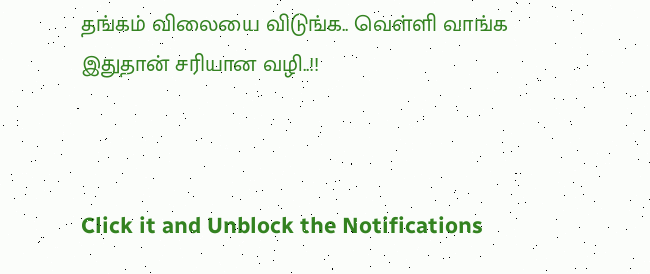தங்கம் விலையை விடுங்க.. வெள்ளி வாங்க இதுதான் சரியான வழி..!!



Click it and Unblock the Notifications